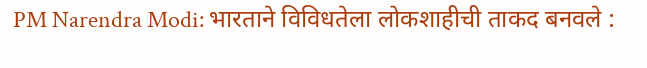PM Narendra Modi: भारताने विविधतेला लोकशाहीची ताकद बनवले :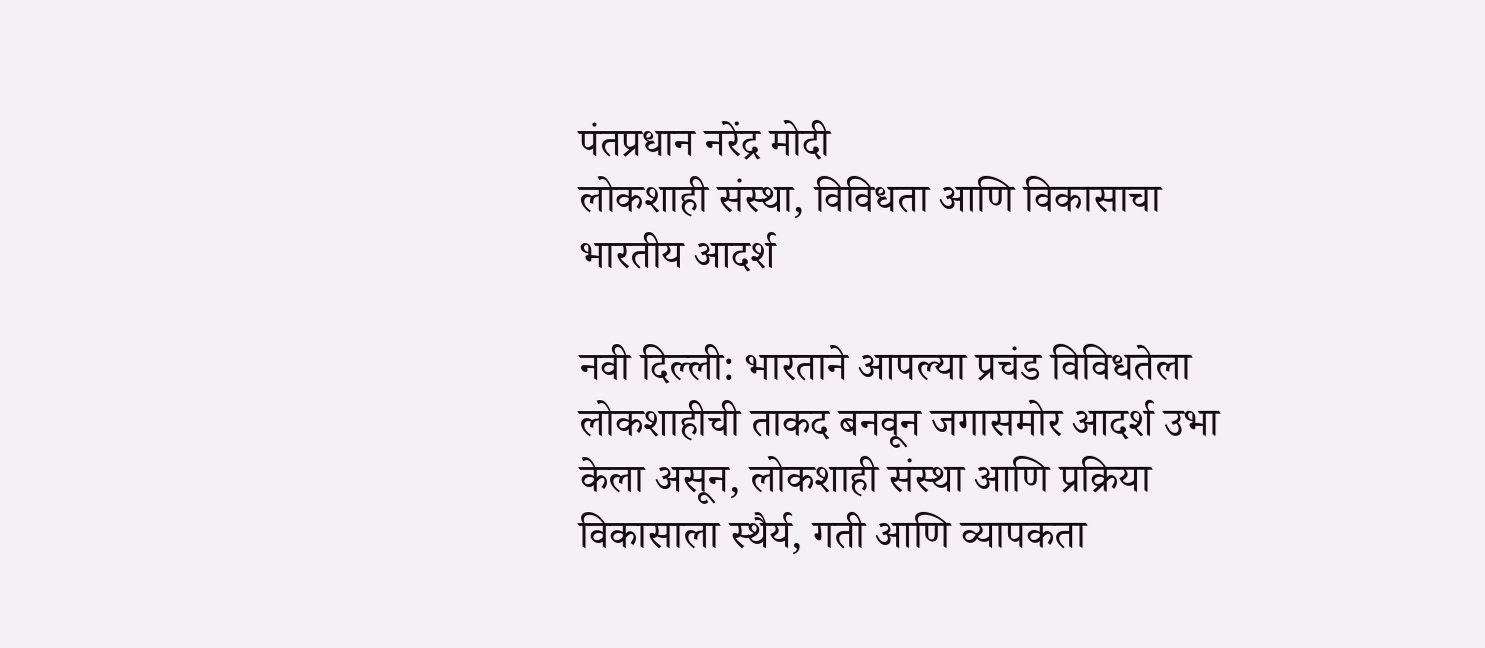पंतप्रधान नरेंद्र मोदी
लोकशाही संस्था, विविधता आणि विकासाचा भारतीय आदर्श

नवी दिल्ली: भारताने आपल्या प्रचंड विविधतेला लोकशाहीची ताकद बनवून जगासमोर आदर्श उभा केला असून, लोकशाही संस्था आणि प्रक्रिया विकासाला स्थैर्य, गती आणि व्यापकता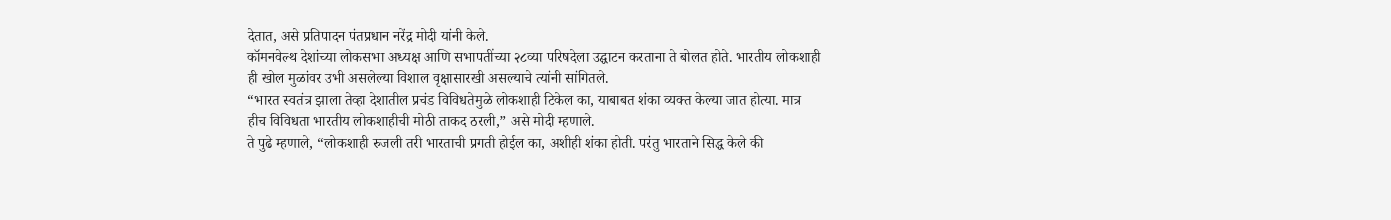देतात, असे प्रतिपादन पंतप्रधान नरेंद्र मोदी यांनी केले.
कॉमनवेल्थ देशांच्या लोकसभा अध्यक्ष आणि सभापतींच्या २८व्या परिषदेला उद्घाटन करताना ते बोलत होते. भारतीय लोकशाही ही खोल मुळांवर उभी असलेल्या विशाल वृक्षासारखी असल्याचे त्यांनी सांगितले.
“भारत स्वतंत्र झाला तेव्हा देशातील प्रचंड विविधतेमुळे लोकशाही टिकेल का, याबाबत शंका व्यक्त केल्या जात होत्या. मात्र हीच विविधता भारतीय लोकशाहीची मोठी ताकद ठरली,” असे मोदी म्हणाले.
ते पुढे म्हणाले, “लोकशाही रुजली तरी भारताची प्रगती होईल का, अशीही शंका होती. परंतु भारताने सिद्ध केले की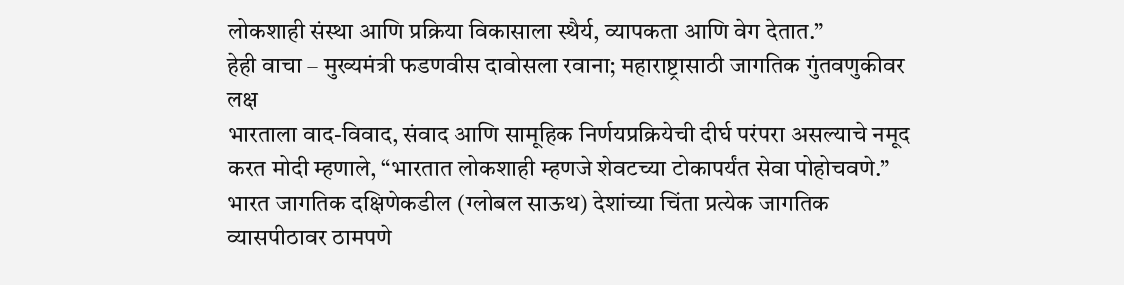लोकशाही संस्था आणि प्रक्रिया विकासाला स्थैर्य, व्यापकता आणि वेग देतात.”
हेही वाचा – मुख्यमंत्री फडणवीस दावोसला रवाना; महाराष्ट्रासाठी जागतिक गुंतवणुकीवर लक्ष
भारताला वाद-विवाद, संवाद आणि सामूहिक निर्णयप्रक्रियेची दीर्घ परंपरा असल्याचे नमूद करत मोदी म्हणाले, “भारतात लोकशाही म्हणजे शेवटच्या टोकापर्यंत सेवा पोहोचवणे.”
भारत जागतिक दक्षिणेकडील (ग्लोबल साऊथ) देशांच्या चिंता प्रत्येक जागतिक व्यासपीठावर ठामपणे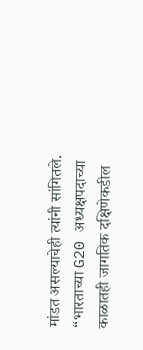मांडत असल्याचेही त्यांनी सांगितले. “भारताच्या G20 अध्यक्षपदाच्या काळातही जागतिक दक्षिणेकडील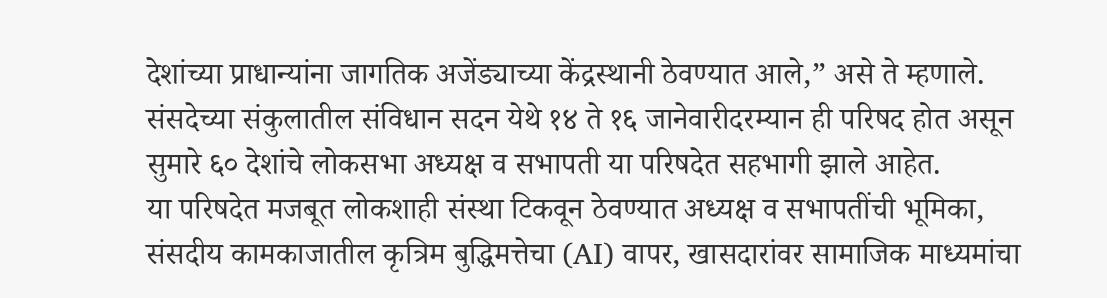देशांच्या प्राधान्यांना जागतिक अजेंड्याच्या केंद्रस्थानी ठेवण्यात आले,” असे ते म्हणाले.
संसदेच्या संकुलातील संविधान सदन येथे १४ ते १६ जानेवारीदरम्यान ही परिषद होत असून सुमारे ६० देशांचे लोकसभा अध्यक्ष व सभापती या परिषदेत सहभागी झाले आहेत.
या परिषदेत मजबूत लोकशाही संस्था टिकवून ठेवण्यात अध्यक्ष व सभापतींची भूमिका, संसदीय कामकाजातील कृत्रिम बुद्धिमत्तेचा (AI) वापर, खासदारांवर सामाजिक माध्यमांचा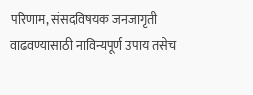परिणाम, संसदविषयक जनजागृती वाढवण्यासाठी नाविन्यपूर्ण उपाय तसेच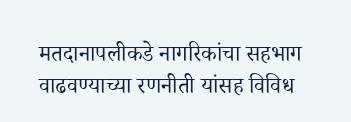मतदानापलीकडे नागरिकांचा सहभाग वाढवण्याच्या रणनीती यांसह विविध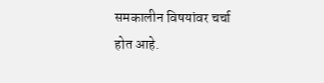समकालीन विषयांवर चर्चा होत आहे.